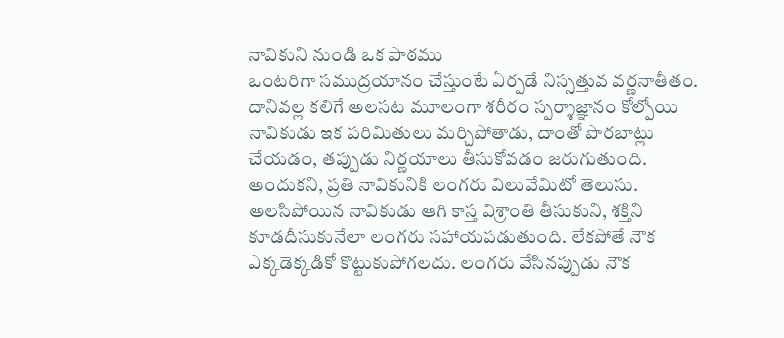నావికుని నుండి ఒక పాఠము
ఒంటరిగా సముద్రయానం చేస్తుంటే ఏర్పడే నిస్సత్తువ వర్ణనాతీతం. దానివల్ల కలిగే అలసట మూలంగా శరీరం స్పర్శాజ్ఞానం కోల్పోయి నావికుడు ఇక పరిమితులు మర్చిపోతాడు, దాంతో పొరబాట్లు చేయడం, తప్పుడు నిర్ణయాలు తీసుకోవడం జరుగుతుంది. అందుకని, ప్రతి నావికునికి లంగరు విలువేమిటో తెలుసు. అలసిపోయిన నావికుడు ఆగి కాస్త విశ్రాంతి తీసుకుని, శక్తిని కూడదీసుకునేలా లంగరు సహాయపడుతుంది. లేకపోతే నౌక ఎక్కడెక్కడికో కొట్టుకుపోగలదు. లంగరు వేసినప్పుడు నౌక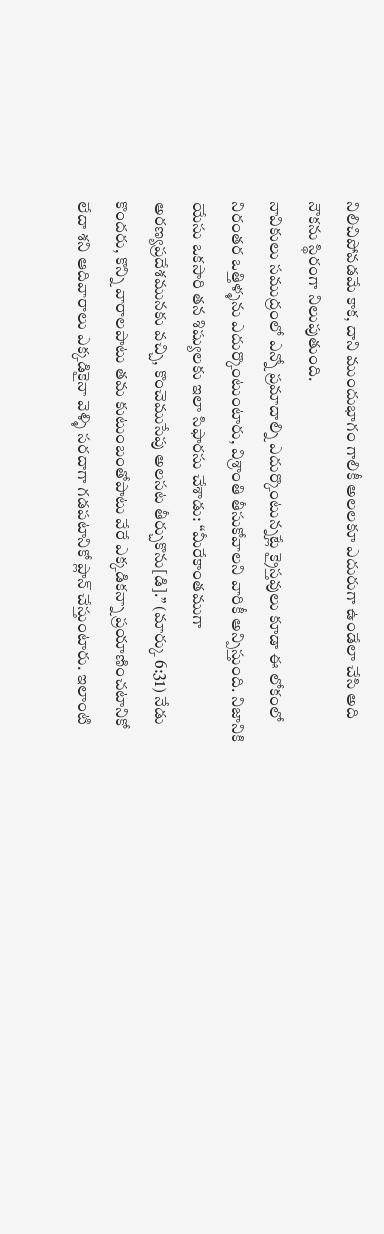నిలిచిపోవడమే కాక, దాని ముందుభాగం గాలికీ అలలకూ ఎదురుగా ఉండేలా చేసి అది నౌకను స్థిరంగా నిలుపుతుంది.
నావికులు సముద్రంలో ఎన్నో ప్రమాదాల్ని ఎదుర్కొంటున్నట్లే క్రైస్తవులు కూడా ఈ లోకంలో నిరంతర ఒత్తిళ్ళను ఎదుర్కొంటుంటారు, విశ్రాంతి తీసుకోవాలని వారికీ అన్పిస్తుంది. నిజానికి యేసు ఒకసారి తన శిష్యులకు ఇలా సిఫారసు చేశాడు: “మీరేకాంతముగా అరణ్యప్రదేశమునకు వచ్చి, కొంచెముసేపు అలసట తీర్చుకొను[డి].” (మార్కు 6:31) నేడు కొందరు, కొన్ని వారాలపాటు తమ కుటుంబంతోపాటు వేరే ఎక్కడికన్నా ప్రయాణించటానికో లేదా శని ఆదివారాలు ఎక్కడికైనా వెళ్ళి సరదాగా గడపటానికో ప్లాన్ చేస్తుంటారు. ఇలాంటి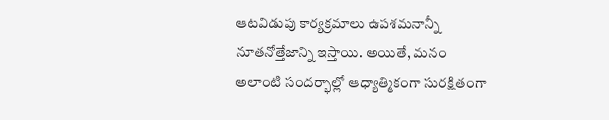ఆటవిడుపు కార్యక్రమాలు ఉపశమనాన్నీ నూతనోత్తేజాన్ని ఇస్తాయి. అయితే, మనం అలాంటి సందర్భాల్లో ఆధ్యాత్మికంగా సురక్షితంగా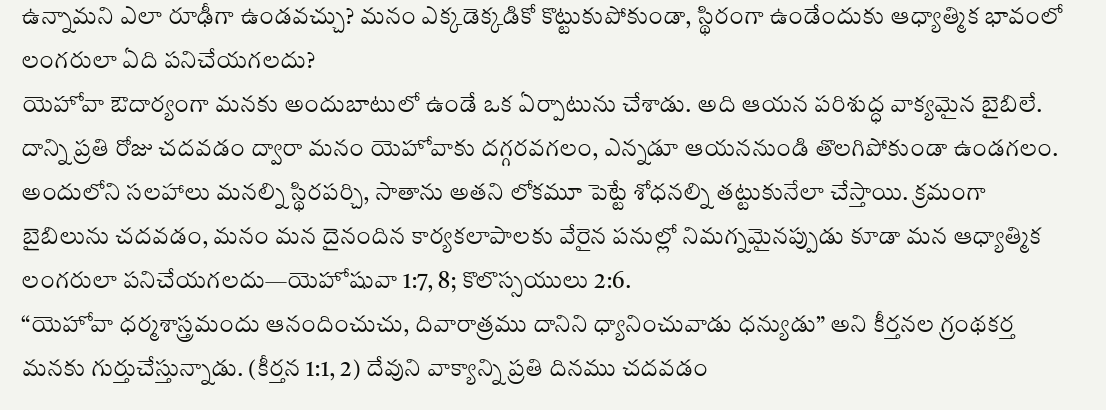ఉన్నామని ఎలా రూఢీగా ఉండవచ్చు? మనం ఎక్కడెక్కడికో కొట్టుకుపోకుండా, స్థిరంగా ఉండేందుకు ఆధ్యాత్మిక భావంలో లంగరులా ఏది పనిచేయగలదు?
యెహోవా ఔదార్యంగా మనకు అందుబాటులో ఉండే ఒక ఏర్పాటును చేశాడు. అది ఆయన పరిశుద్ధ వాక్యమైన బైబిలే. దాన్ని ప్రతి రోజు చదవడం ద్వారా మనం యెహోవాకు దగ్గరవగలం, ఎన్నడూ ఆయననుండి తొలగిపోకుండా ఉండగలం. అందులోని సలహాలు మనల్ని స్థిరపర్చి, సాతాను అతని లోకమూ పెట్టే శోధనల్ని తట్టుకునేలా చేస్తాయి. క్రమంగా బైబిలును చదవడం, మనం మన దైనందిన కార్యకలాపాలకు వేరైన పనుల్లో నిమగ్నమైనప్పుడు కూడా మన ఆధ్యాత్మిక లంగరులా పనిచేయగలదు—యెహోషువా 1:7, 8; కొలొస్సయులు 2:6.
“యెహోవా ధర్మశాస్త్రమందు ఆనందించుచు, దివారాత్రము దానిని ధ్యానించువాడు ధన్యుడు” అని కీర్తనల గ్రంథకర్త మనకు గుర్తుచేస్తున్నాడు. (కీర్తన 1:1, 2) దేవుని వాక్యాన్ని ప్రతి దినము చదవడం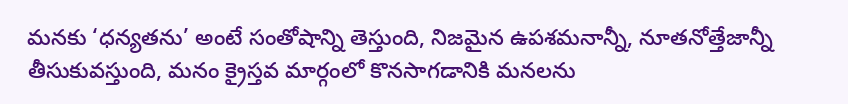మనకు ‘ధన్యతను’ అంటే సంతోషాన్ని తెస్తుంది, నిజమైన ఉపశమనాన్నీ, నూతనోత్తేజాన్నీ తీసుకువస్తుంది, మనం క్రైస్తవ మార్గంలో కొనసాగడానికి మనలను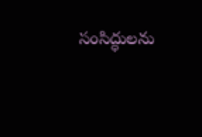సంసిద్ధులను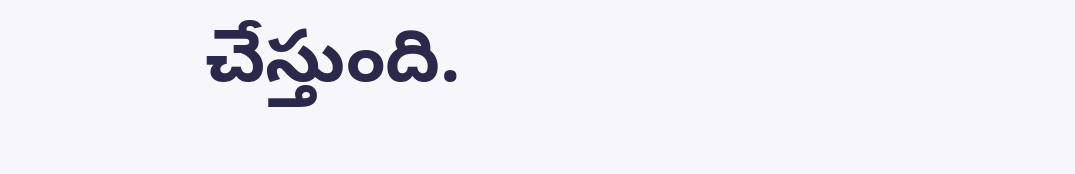చేస్తుంది.